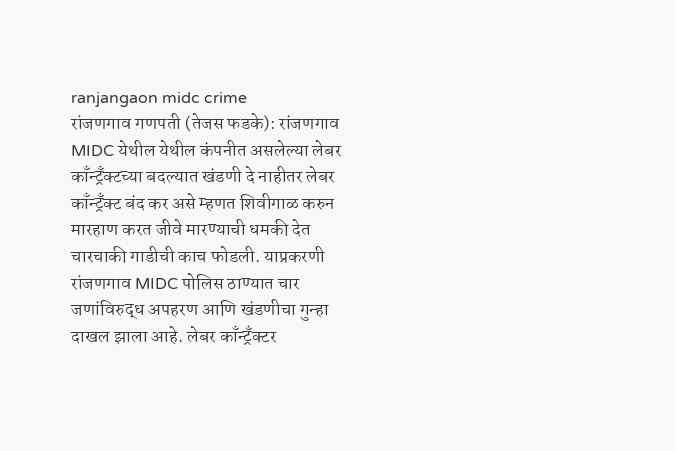ranjangaon midc crime
रांजणगाव गणपती (तेजस फडके): रांजणगाव MIDC येथील येथील कंपनीत असलेल्या लेबर काँन्ट्रँक्टच्या बदल्यात खंडणी दे नाहीतर लेबर काँन्ट्रँक्ट बंद कर असे म्हणत शिवीगाळ करुन मारहाण करत जीवे मारण्याची धमकी देत चारचाकी गाडीची काच फोडली. याप्रकरणी रांजणगाव MIDC पोलिस ठाण्यात चार जणांविरुद्ध अपहरण आणि खंडणीचा गुन्हा दाखल झाला आहे. लेबर काँन्ट्रँक्टर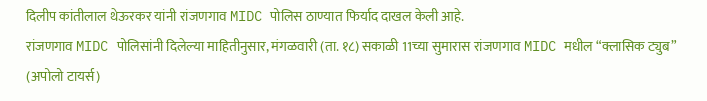दिलीप कांतीलाल थेऊरकर यांनी रांजणगाव MIDC पोलिस ठाण्यात फिर्याद दाखल केली आहे.
रांजणगाव MIDC पोलिसांनी दिलेल्या माहितीनुसार, मंगळवारी (ता. १८) सकाळी 11च्या सुमारास रांजणगाव MIDC मधील “क्लासिक ट्युब” (अपोलो टायर्स)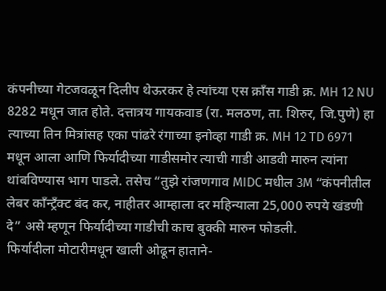कंपनीच्या गेटजवळून दिलीप थेऊरकर हे त्यांच्या एस क्राँस गाडी क्र. MH 12 NU 8282 मधून जात होते. दत्तात्रय गायकवाड (रा. मलठण, ता. शिरुर, जि.पुणे) हा त्याच्या तिन मित्रांसह एका पांढरे रंगाच्या इनोव्हा गाडी क्र. MH 12 TD 6971 मधून आला आणि फिर्यादीच्या गाडीसमोर त्याची गाडी आडवी मारुन त्यांना थांबविण्यास भाग पाडले. तसेच “तुझे रांजणगाव MIDC मधील 3M “कंपनीतील लेबर काँन्ट्रँक्ट बंद कर, नाहीतर आम्हाला दर महिन्याला 25,000 रुपये खंडणी दे” असे म्हणून फिर्यादीच्या गाडीची काच बुक्की मारुन फोडली.
फिर्यादीला मोटारीमधून खाली ओढून हाताने-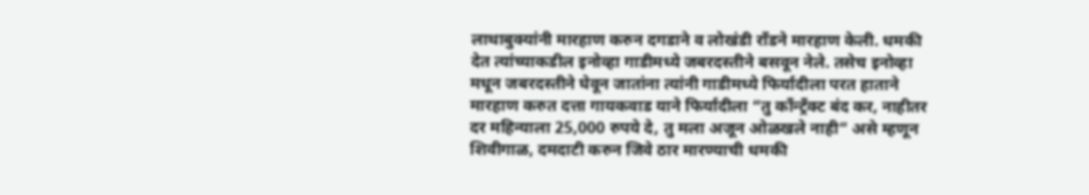लाथाबुक्यांनी मारहाण करुन दगडाने व लोखंडी राँडने मारहाण केली. धमकी देत त्यांच्याकडील इनोव्हा गाडीमध्ये जबरदस्तीने बसवून नेले. तसेच इनोव्हा मधून जबरदस्तीने घेवून जातांना त्यांनी गाडीमध्ये फिर्यादीला परत हाताने मारहाण करुत दत्ता गायकवाड याने फिर्यादीला “तु काँन्ट्रँक्ट बंद कर, नाहीतर दर महिन्याला 25,000 रुपये दे, तु मला अजून ओळखले नाही” असे म्हणून शिवीगाळ, दमदाटी करुन जिवे ठार मारण्याची धमकी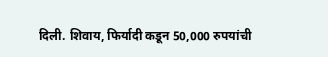दिली. शिवाय, फिर्यादी कडून 50,000 रुपयांची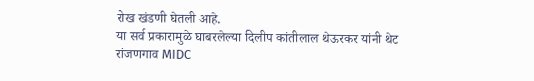रोख खंडणी घेतली आहे.
या सर्व प्रकारामुळे घाबरलेल्या दिलीप कांतीलाल थेऊरकर यांनी थेट रांजणगाव MIDC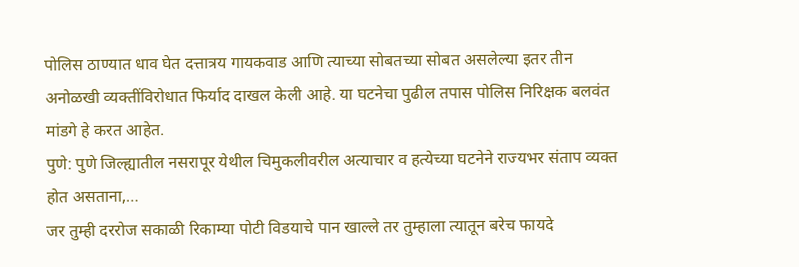पोलिस ठाण्यात धाव घेत दत्तात्रय गायकवाड आणि त्याच्या सोबतच्या सोबत असलेल्या इतर तीन अनोळखी व्यक्तींविरोधात फिर्याद दाखल केली आहे. या घटनेचा पुढील तपास पोलिस निरिक्षक बलवंत मांडगे हे करत आहेत.
पुणे: पुणे जिल्ह्यातील नसरापूर येथील चिमुकलीवरील अत्याचार व हत्येच्या घटनेने राज्यभर संताप व्यक्त होत असताना,…
जर तुम्ही दररोज सकाळी रिकाम्या पोटी विडयाचे पान खाल्ले तर तुम्हाला त्यातून बरेच फायदे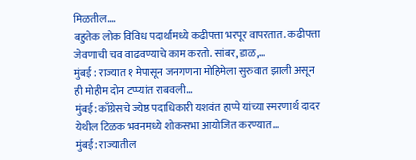मिळतील.…
बहुतेक लोक विविध पदार्थांमध्ये कढीपत्ता भरपूर वापरतात. कढीपत्ता जेवणाची चव वाढवण्याचे काम करतो. सांबर, डाळ,…
मुंबई : राज्यात १ मेपासून जनगणना मोहिमेला सुरुवात झाली असून ही मोहीम दोन टप्प्यांत राबवली…
मुंबई: काँग्रेसचे ज्येष्ठ पदाधिकारी यशवंत हाप्पे यांच्या स्मरणार्थ दादर येथील टिळक भवनमध्ये शोकसभा आयोजित करण्यात…
मुंबई: राज्यातील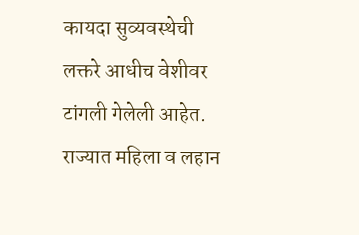कायदा सुव्यवस्थेची लक्तरे आधीच वेशीवर टांगली गेलेली आहेत. राज्यात महिला व लहान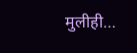मुलीही…